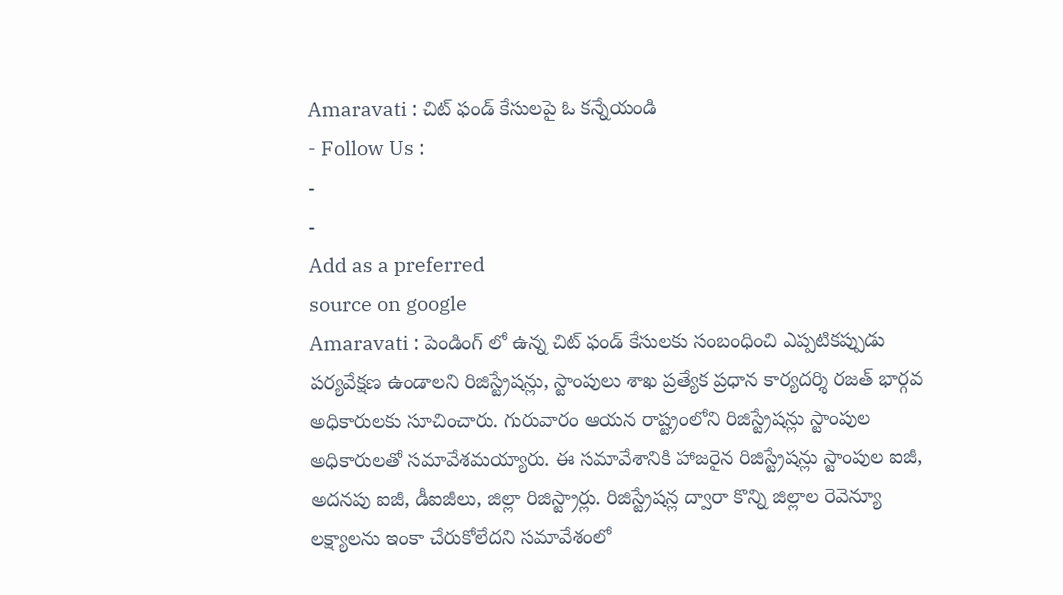Amaravati : చిట్ ఫండ్ కేసులపై ఓ కన్నేయండి
- Follow Us :
-
-
Add as a preferred
source on google
Amaravati : పెండింగ్ లో ఉన్న చిట్ ఫండ్ కేసులకు సంబంధించి ఎప్పటికప్పుడు పర్యవేక్షణ ఉండాలని రిజిస్ట్రేషన్లు, స్టాంపులు శాఖ ప్రత్యేక ప్రధాన కార్యదర్శి రజత్ భార్గవ అధికారులకు సూచించారు. గురువారం ఆయన రాష్ట్రంలోని రిజిస్ట్రేషన్లు స్టాంపుల అధికారులతో సమావేశమయ్యారు. ఈ సమావేశానికి హాజరైన రిజిస్ట్రేషన్లు స్టాంపుల ఐజీ, అదనపు ఐజీ, డీఐజీలు, జిల్లా రిజిస్ట్రార్లు. రిజిస్ట్రేషన్ల ద్వారా కొన్ని జిల్లాల రెవెన్యూ లక్ష్యాలను ఇంకా చేరుకోలేదని సమావేశంలో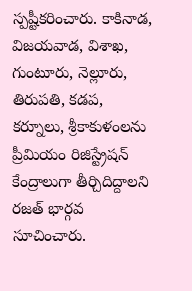స్పష్టీకరించారు. కాకినాడ, విజయవాడ, విశాఖ, గుంటూరు, నెల్లూరు, తిరుపతి, కడప, కర్నూలు, శ్రీకాకుళంలను ప్రీమియం రిజిస్ట్రేషన్ కేంద్రాలుగా తీర్చిదిద్దాలని రజత్ భార్గవ సూచించారు.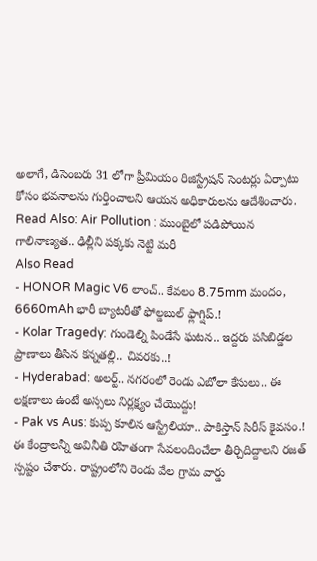అలాగే, డిసెంబరు 31 లోగా ప్రీమియం రిజిస్ట్రేషన్ సెంటర్లు ఏర్పాటు కోసం భవనాలను గుర్తించాలని ఆయన అధికారులను ఆదేశించారు.
Read Also: Air Pollution : ముంబైలో పడిపోయిన గాలినాణ్యత.. ఢిల్లీని పక్కకు నెట్టి మరీ
Also Read
- HONOR Magic V6 లాంచ్.. కేవలం 8.75mm మందం, 6660mAh భారీ బ్యాటరీతో ఫోల్డబుల్ ఫ్లాగ్షిప్.!
- Kolar Tragedy: గుండెల్ని పిండేసే ఘటన.. ఇద్దరు పసిబిడ్డల ప్రాణాలు తీసిన కన్నతల్లి.. చివరకు..!
- Hyderabad: అలర్ట్.. నగరంలో రెండు ఎబోలా కేసులు.. ఈ లక్షణాలు ఉంటే అస్సలు నిర్లక్ష్యం చేయొద్దు!
- Pak vs Aus: కుప్ప కూలిన ఆస్ట్రేలియా.. పాకిస్తాన్ సిరీస్ కైవసం.!
ఈ కేంద్రాలన్నీ అవినీతి రహితంగా సేవలందించేలా తీర్చిదిద్దాలని రజత్ స్పష్టం చేశారు. రాష్ట్రంలోని రెండు వేల గ్రామ వార్డు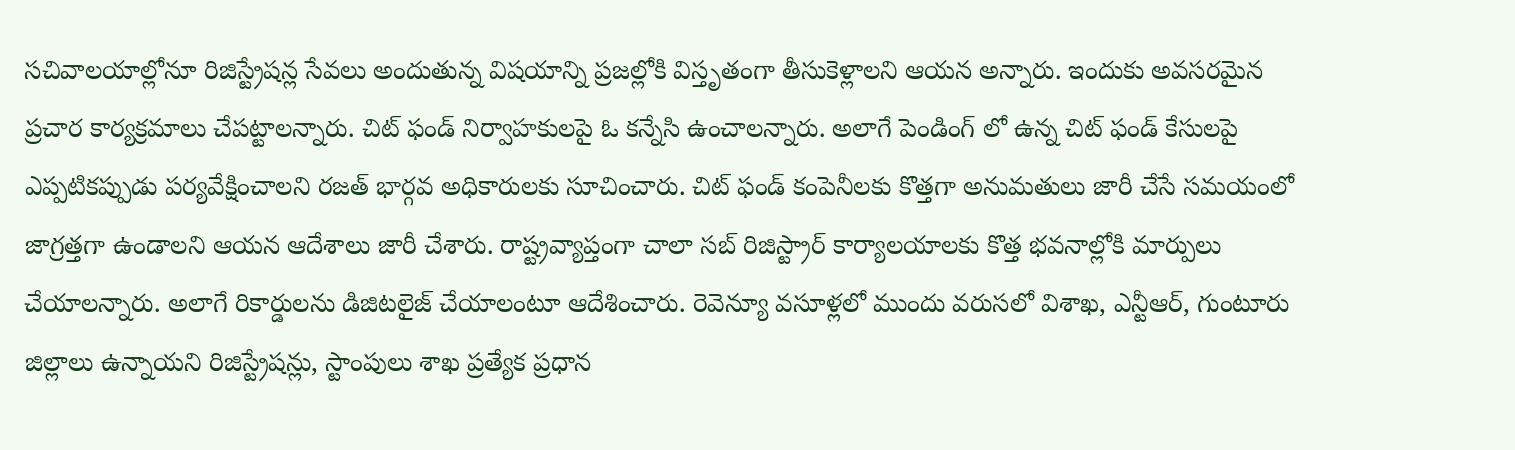సచివాలయాల్లోనూ రిజిస్ట్రేషన్ల సేవలు అందుతున్న విషయాన్ని ప్రజల్లోకి విస్తృతంగా తీసుకెళ్లాలని ఆయన అన్నారు. ఇందుకు అవసరమైన ప్రచార కార్యక్రమాలు చేపట్టాలన్నారు. చిట్ ఫండ్ నిర్వాహకులపై ఓ కన్నేసి ఉంచాలన్నారు. అలాగే పెండింగ్ లో ఉన్న చిట్ ఫండ్ కేసులపై ఎప్పటికప్పుడు పర్యవేక్షించాలని రజత్ భార్గవ అధికారులకు సూచించారు. చిట్ ఫండ్ కంపెనీలకు కొత్తగా అనుమతులు జారీ చేసే సమయంలో జాగ్రత్తగా ఉండాలని ఆయన ఆదేశాలు జారీ చేశారు. రాష్ట్రవ్యాప్తంగా చాలా సబ్ రిజిస్ట్రార్ కార్యాలయాలకు కొత్త భవనాల్లోకి మార్పులు చేయాలన్నారు. అలాగే రికార్డులను డిజిటలైజ్ చేయాలంటూ ఆదేశించారు. రెవెన్యూ వసూళ్లలో ముందు వరుసలో విశాఖ, ఎన్టీఆర్, గుంటూరు జిల్లాలు ఉన్నాయని రిజిస్ట్రేషన్లు, స్టాంపులు శాఖ ప్రత్యేక ప్రధాన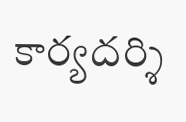కార్యదర్శి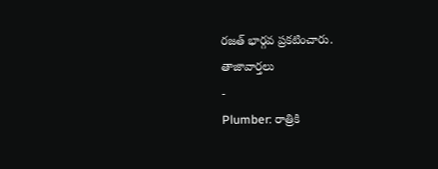రజత్ భార్గవ ప్రకటించారు.
తాజావార్తలు
-
Plumber: రాత్రికి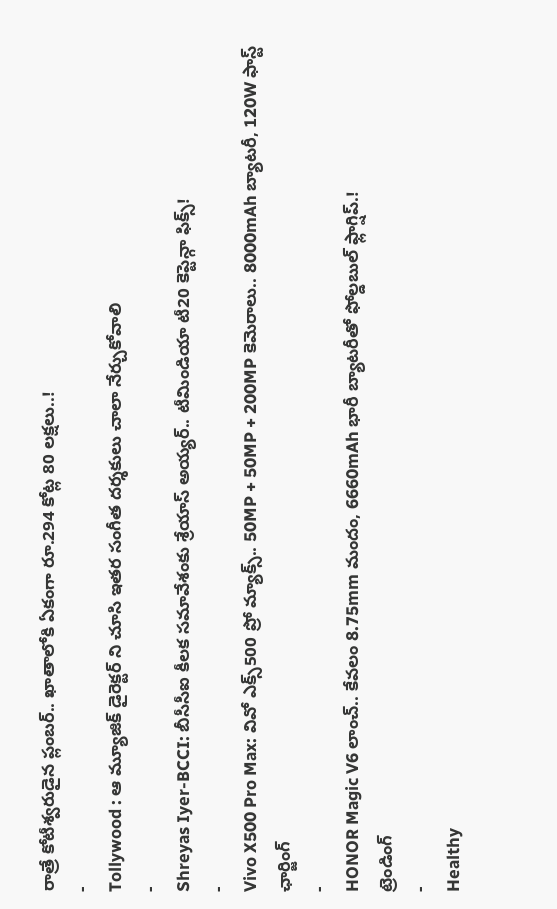రాత్రే కోటీశ్వరుడైన ప్లంబర్.. ఖాతాలోకి ఏకంగా రూ.294 కోట్ల 80 లక్షలు..!
-
Tollywood : ఆ మ్యూజిక్ డైరెక్టర్ ని చూసి ఇతర సంగీత దర్శకులు చాలా నేర్చుకోవాలి
-
Shreyas Iyer-BCCI: బీసీసీఐ కీలక సమావేశంకు శ్రేయాస్ అయ్యర్.. టీమిండియా టీ20 కెప్టెన్గా ఫిక్స్!
-
Vivo X500 Pro Max: వివో ఎక్స్500 ప్రో మ్యాక్స్.. 50MP + 50MP + 200MP కెమెరాలు.. 8000mAh బ్యాటరీ, 120W ఫాస్ట్ ఛార్జింగ్
-
HONOR Magic V6 లాంచ్.. కేవలం 8.75mm మందం, 6660mAh భారీ బ్యాటరీతో ఫోల్డబుల్ ఫ్లాగ్షిప్.!
ట్రెండింగ్
-
Healthy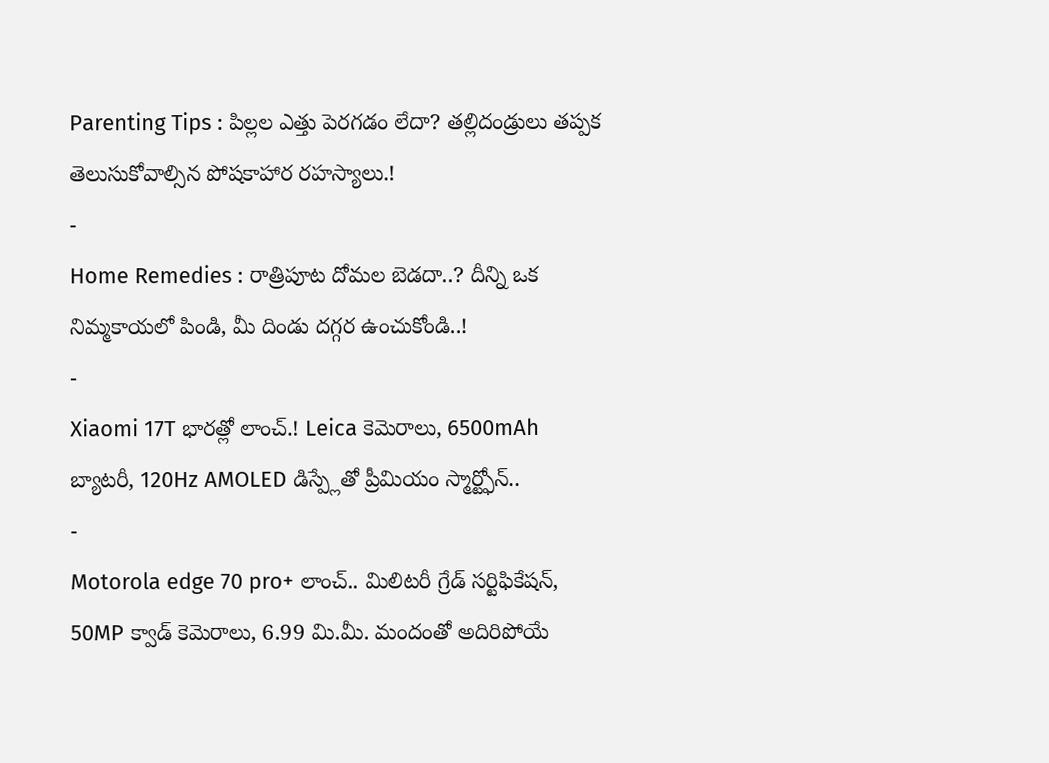Parenting Tips : పిల్లల ఎత్తు పెరగడం లేదా? తల్లిదండ్రులు తప్పక తెలుసుకోవాల్సిన పోషకాహార రహస్యాలు.!
-
Home Remedies : రాత్రిపూట దోమల బెడదా..? దీన్ని ఒక నిమ్మకాయలో పిండి, మీ దిండు దగ్గర ఉంచుకోండి..!
-
Xiaomi 17T భారత్లో లాంచ్.! Leica కెమెరాలు, 6500mAh బ్యాటరీ, 120Hz AMOLED డిస్ప్లేతో ప్రీమియం స్మార్ట్ఫోన్..
-
Motorola edge 70 pro+ లాంచ్.. మిలిటరీ గ్రేడ్ సర్టిఫికేషన్, 50MP క్వాడ్ కెమెరాలు, 6.99 మి.మీ. మందంతో అదిరిపోయే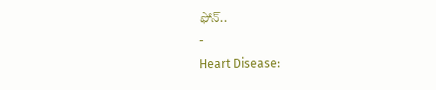ఫోన్..
-
Heart Disease: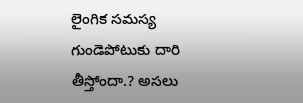లైంగిక సమస్య గుండెపోటుకు దారి తీస్తోందా.? అసలు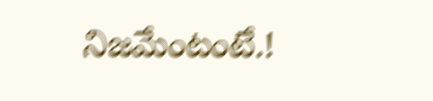నిజమేంటంటే.!